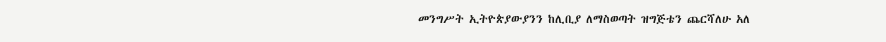መንግሥት ኢትዮጵያውያንን ከሊቢያ ለማስወጣት ዝግጅቴን ጨርሻለሁ አለ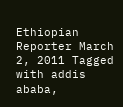Ethiopian Reporter March 2, 2011 Tagged with addis ababa,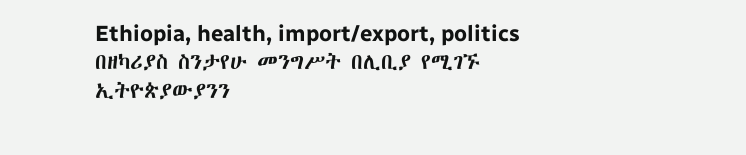Ethiopia, health, import/export, politics በዘካሪያስ ስንታየሁ መንግሥት በሊቢያ የሚገኙ ኢትዮጵያውያንን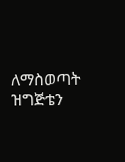ለማስወጣት ዝግጅቴን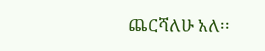ጨርሻለሁ አለ፡፡